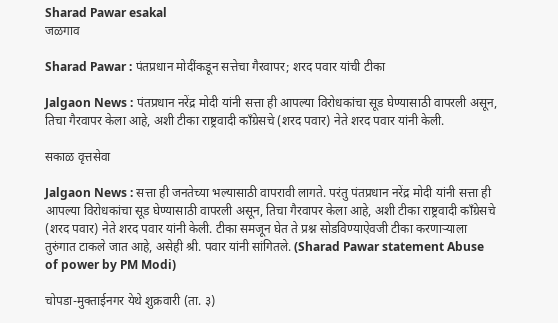Sharad Pawar esakal
जळगाव

Sharad Pawar : पंतप्रधान मोदींकडून सत्तेचा गैरवापर; शरद पवार यांची टीका

Jalgaon News : पंतप्रधान नरेंद्र मोदी यांनी सत्ता ही आपल्या विरोधकांचा सूड घेण्यासाठी वापरली असून, तिचा गैरवापर केला आहे, अशी टीका राष्ट्रवादी काँग्रेसचे (शरद पवार) नेते शरद पवार यांनी केली.

सकाळ वृत्तसेवा

Jalgaon News : सत्ता ही जनतेच्या भल्यासाठी वापरावी लागते. परंतु पंतप्रधान नरेंद्र मोदी यांनी सत्ता ही आपल्या विरोधकांचा सूड घेण्यासाठी वापरली असून, तिचा गैरवापर केला आहे, अशी टीका राष्ट्रवादी काँग्रेसचे (शरद पवार) नेते शरद पवार यांनी केली. टीका समजून घेत ते प्रश्न सोडविण्याऐवजी टीका करणाऱ्याला तुरुंगात टाकले जात आहे, असेही श्री. पवार यांनी सांगितले. (Sharad Pawar statement Abuse of power by PM Modi)

चोपडा-मुक्ताईनगर येथे शुक्रवारी (ता. ३)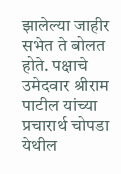झालेल्या जाहीर सभेत ते बोलत होते. पक्षाचे उमेदवार श्रीराम पाटील यांच्या प्रचारार्थ चोपडा येथील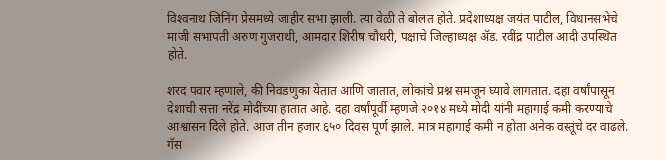विश्‍वनाथ जिनिंग प्रेसमध्ये जाहीर सभा झाली. त्या वेळी ते बोलत होते. प्रदेशाध्यक्ष जयंत पाटील, विधानसभेचे माजी सभापती अरुण गुजराथी, आमदार शिरीष चौधरी, पक्षाचे जिल्हाध्यक्ष ॲड. रवींद्र पाटील आदी उपस्थित होते.

शरद पवार म्हणाले, की निवडणुका येतात आणि जातात, लोकांचे प्रश्न समजून घ्यावे लागतात. दहा वर्षांपासून देशाची सत्ता नरेंद्र मोदींच्या हातात आहे. दहा वर्षांपूर्वी म्हणजे २०१४ मध्ये मोदी यांनी महागाई कमी करण्याचे आश्वासन दिले होते. आज तीन हजार ६५० दिवस पूर्ण झाले. मात्र महागाई कमी न होता अनेक वस्तूंचे दर वाढले. गॅस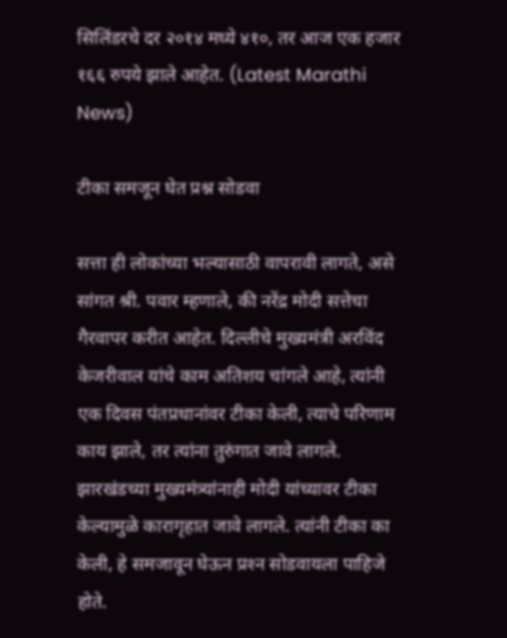सिलिंडरचे दर २०१४ मध्ये ४१०, तर आज एक हजार १६६ रुपये झाले आहेत. (Latest Marathi News)

टीका समजून घेत प्रश्न सोडवा

सत्ता ही लोकांच्या भल्यासाठी वापरावी लागते, असे सांगत श्री. पवार म्हणाले, की नरेंद्र मोदी सत्तेचा गैरवापर करीत आहेत. दिल्लीचे मुख्यमंत्री अरविंद केजरीवाल यांचे काम अतिशय चांगले आहे, त्यांनी एक दिवस पंतप्रधानांवर टीका केली, त्याचे परिणाम काय झाले, तर त्यांना तुरुंगात जावे लागले. झारखंडच्या मुख्यमंत्र्यांनाही मोदी यांच्यावर टीका केल्यामुळे कारागृहात जावे लागले. त्यांनी टीका का केली, हे समजावून घेऊन प्रश्‍न सोडवायला पाहिजे होते.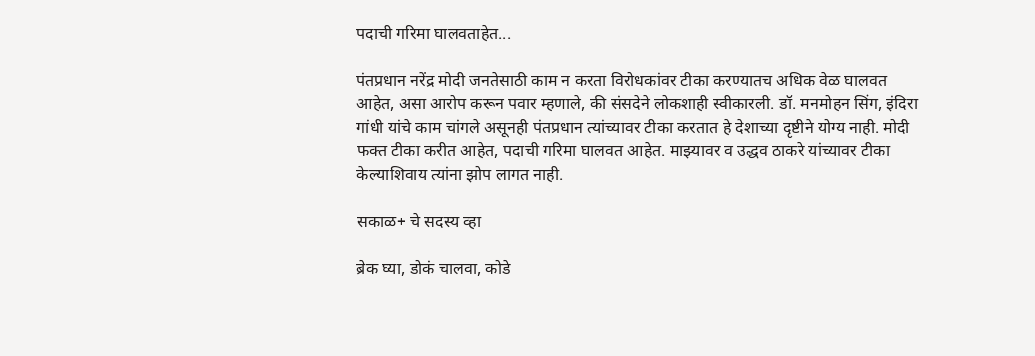पदाची गरिमा घालवताहेत...

पंतप्रधान नरेंद्र मोदी जनतेसाठी काम न करता विरोधकांवर टीका करण्यातच अधिक वेळ घालवत आहेत, असा आरोप करून पवार म्हणाले, की संसदेने लोकशाही स्वीकारली. डॉ. मनमोहन सिंग, इंदिरा गांधी यांचे काम चांगले असूनही पंतप्रधान त्यांच्यावर टीका करतात हे देशाच्या दृष्टीने योग्य नाही. मोदी फक्त टीका करीत आहेत, पदाची गरिमा घालवत आहेत. माझ्यावर व उद्धव ठाकरे यांच्यावर टीका केल्याशिवाय त्यांना झोप लागत नाही.

सकाळ+ चे सदस्य व्हा

ब्रेक घ्या, डोकं चालवा, कोडे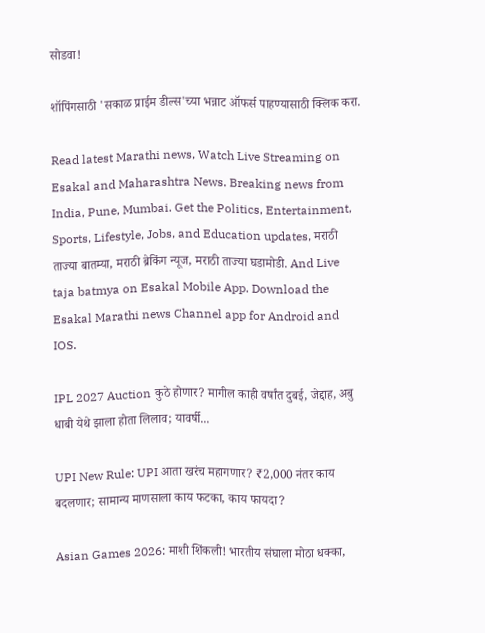सोडवा!

शॉपिंगसाठी 'सकाळ प्राईम डील्स'च्या भन्नाट ऑफर्स पाहण्यासाठी क्लिक करा.

Read latest Marathi news, Watch Live Streaming on Esakal and Maharashtra News. Breaking news from India, Pune, Mumbai. Get the Politics, Entertainment, Sports, Lifestyle, Jobs, and Education updates, मराठी ताज्या बातम्या, मराठी ब्रेकिंग न्यूज, मराठी ताज्या घडामोडी. And Live taja batmya on Esakal Mobile App. Download the Esakal Marathi news Channel app for Android and IOS.

IPL 2027 Auction कुठे होणार? मागील काही वर्षांत दुबई, जेद्दाह, अबु धाबी येथे झाला होता लिलाव; यावर्षी...

UPI New Rule: UPI आता खरंच महागणार? ₹2,000 नंतर काय बदलणार; सामान्य माणसाला काय फटका, काय फायदा?

Asian Games 2026: माशी शिंकली! भारतीय संघाला मोठा धक्का,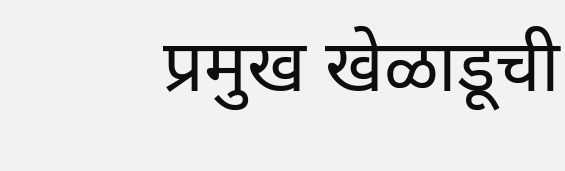प्रमुख खेळाडूची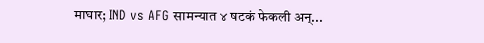माघार; IND vs AFG सामन्यात ४ षटकं फेकली अन्...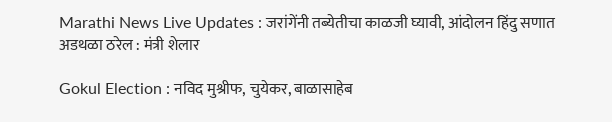Marathi News Live Updates : जरांगेंनी तब्येतीचा काळजी घ्यावी, आंदोलन हिंदु सणात अडथळा ठरेल : मंत्री शेलार

Gokul Election : नविद मुश्रीफ, चुयेकर, बाळासाहेब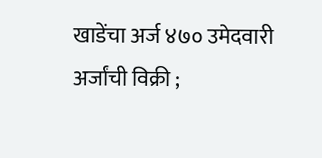खाडेंचा अर्ज ४७० उमेदवारी अर्जांची विक्री ;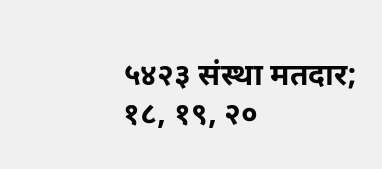५४२३ संस्था मतदार; १८, १९, २०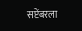सप्टेंबरला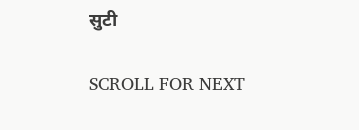सुटी

SCROLL FOR NEXT